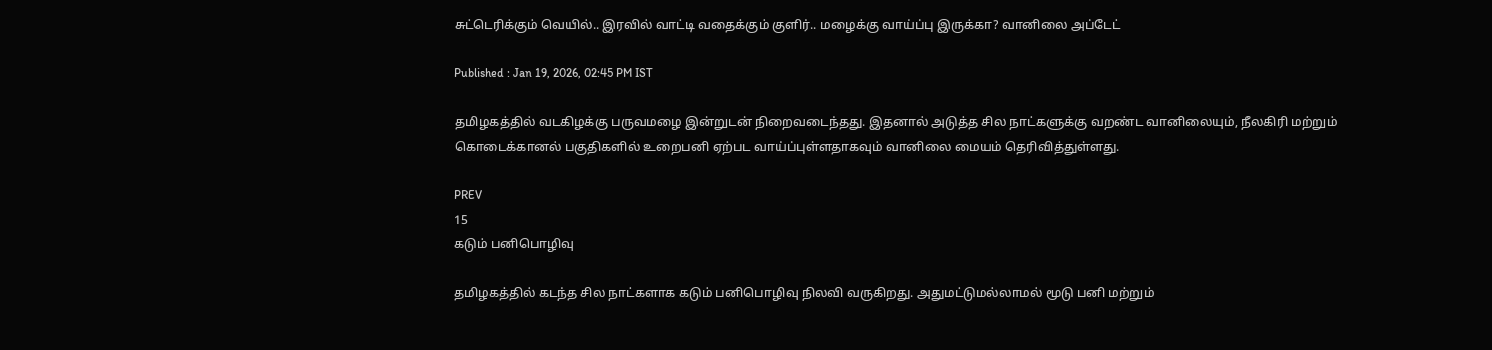சுட்டெரிக்கும் வெயில்.. இரவில் வாட்டி வதைக்கும் குளிர்.. மழைக்கு வாய்ப்பு இருக்கா? வானிலை அப்டேட்

Published : Jan 19, 2026, 02:45 PM IST

தமிழகத்தில் வடகிழக்கு பருவமழை இன்றுடன் நிறைவடைந்தது. இதனால் அடுத்த சில நாட்களுக்கு வறண்ட வானிலையும், நீலகிரி மற்றும் கொடைக்கானல் பகுதிகளில் உறைபனி ஏற்பட வாய்ப்புள்ளதாகவும் வானிலை மையம் தெரிவித்துள்ளது.

PREV
15
கடும் பனிபொழிவு

தமிழகத்தில் கடந்த சில நாட்களாக கடும் பனிபொழிவு நிலவி வருகிறது. அதுமட்டுமல்லாமல் மூடு பனி மற்றும்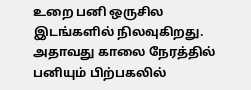உறை பனி ஒருசில இடங்களில் நிலவுகிறது. அதாவது காலை நேரத்தில் பனியும் பிற்பகலில்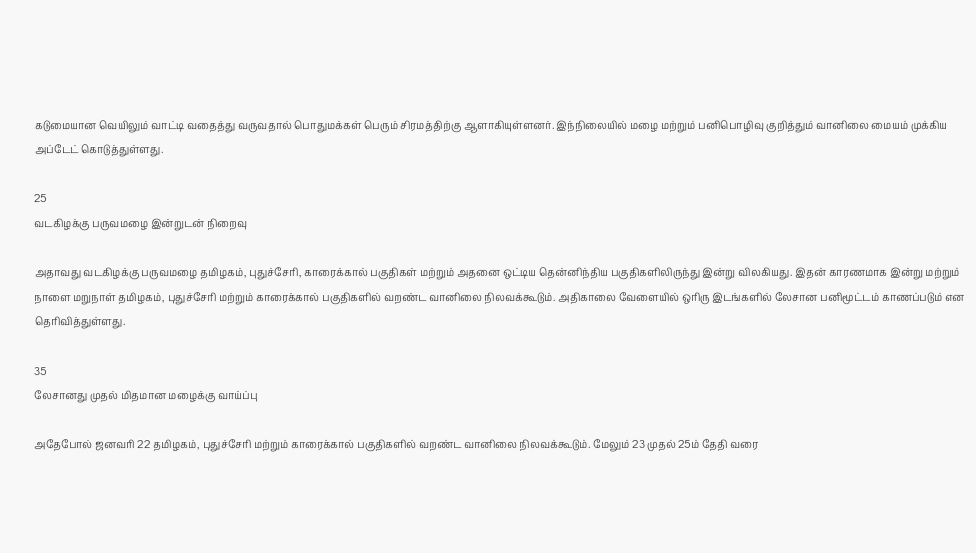கடுமையான வெயிலும் வாட்டி வதைத்து வருவதால் பொதுமக்கள் பெரும் சிரமத்திற்கு ஆளாகியுள்ளனர். இந்நிலையில் மழை மற்றும் பனிபொழிவு குறித்தும் வானிலை மையம் முக்கிய அப்டேட் கொடுத்துள்ளது.

25
வடகிழக்கு பருவமழை இன்றுடன் நிறைவு

அதாவது வடகிழக்கு பருவமழை தமிழகம், புதுச்சேரி, காரைக்கால் பகுதிகள் மற்றும் அதனை ஒட்டிய தென்னிந்திய பகுதிகளிலிருந்து இன்று விலகியது. இதன் காரணமாக இன்று மற்றும் நாளை மறுநாள் தமிழகம், புதுச்சேரி மற்றும் காரைக்கால் பகுதிகளில் வறண்ட வானிலை நிலவக்கூடும். அதிகாலை வேளையில் ஒரிரு இடங்களில் லேசான பனிமூட்டம் காணப்படும் என தெரிவித்துள்ளது.

35
லேசானது முதல் மிதமான மழைக்கு வாய்ப்பு

அதேபோல் ஜனவரி 22 தமிழகம், புதுச்சேரி மற்றும் காரைக்கால் பகுதிகளில் வறண்ட வானிலை நிலவக்கூடும். மேலும் 23 முதல் 25ம் தேதி வரை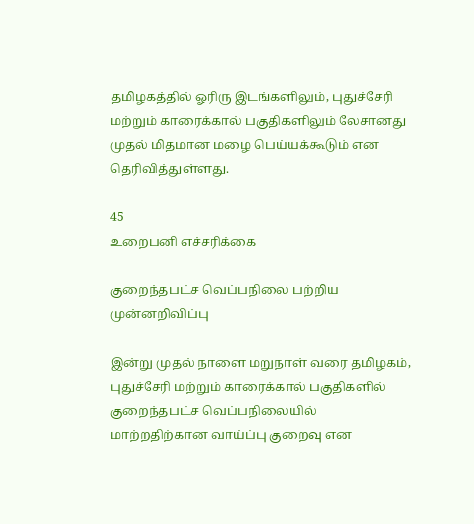தமிழகத்தில் ஓரிரு இடங்களிலும், புதுச்சேரி மற்றும் காரைக்கால் பகுதிகளிலும் லேசானது முதல் மிதமான மழை பெய்யக்கூடும் என தெரிவித்துள்ளது.

45
உறைபனி எச்சரிக்கை

குறைந்தபட்ச வெப்பநிலை பற்றிய முன்னறிவிப்பு

இன்று முதல் நாளை மறுநாள் வரை தமிழகம், புதுச்சேரி மற்றும் காரைக்கால் பகுதிகளில் குறைந்தபட்ச வெப்பநிலையில் மாற்றதிற்கான வாய்ப்பு குறைவு என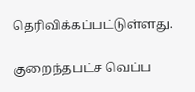தெரிவிக்கப்பட்டுள்ளது.

குறைந்தபட்ச வெப்ப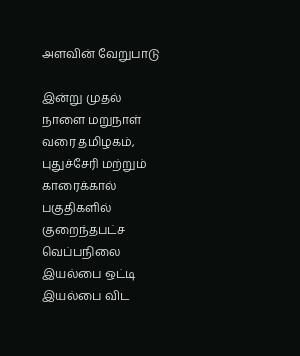அளவின் வேறுபாடு

இன்று முதல் நாளை மறுநாள் வரை தமிழகம், புதுச்சேரி மற்றும் காரைக்கால் பகுதிகளில் குறைந்தபட்ச வெப்பநிலை இயல்பை ஒட்டி இயல்பை விட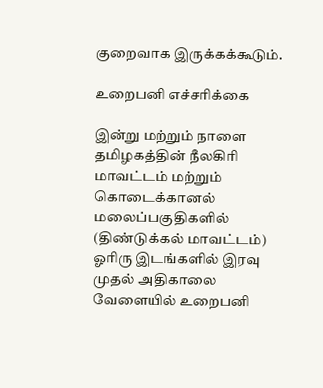குறைவாக இருக்கக்கூடும்.

உறைபனி எச்சரிக்கை

இன்று மற்றும் நாளை தமிழகத்தின் நீலகிரி மாவட்டம் மற்றும் கொடைக்கானல் மலைப்பகுதிகளில் (திண்டுக்கல் மாவட்டம்) ஓரிரு இடங்களில் இரவு முதல் அதிகாலை வேளையில் உறைபனி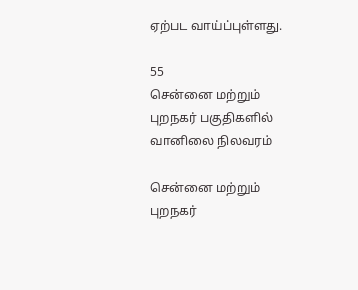ஏற்பட வாய்ப்புள்ளது.

55
சென்னை மற்றும் புறநகர் பகுதிகளில் வானிலை நிலவரம்

சென்னை மற்றும் புறநகர்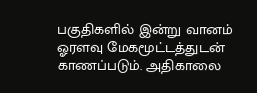பகுதிகளில் இன்று வானம் ஓரளவு மேகமூட்டத்துடன் காணப்படும். அதிகாலை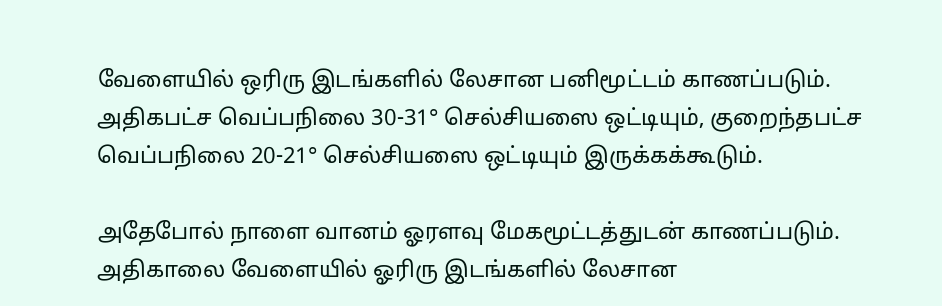வேளையில் ஒரிரு இடங்களில் லேசான பனிமூட்டம் காணப்படும். அதிகபட்ச வெப்பநிலை 30-31° செல்சியஸை ஒட்டியும், குறைந்தபட்ச வெப்பநிலை 20-21° செல்சியஸை ஒட்டியும் இருக்கக்கூடும்.

அதேபோல் நாளை வானம் ஓரளவு மேகமூட்டத்துடன் காணப்படும். அதிகாலை வேளையில் ஓரிரு இடங்களில் லேசான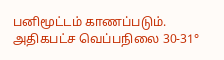பனிமூட்டம் காணப்படும். அதிகபட்ச வெப்பநிலை 30-31°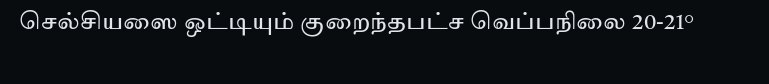செல்சியஸை ஒட்டியும் குறைந்தபட்ச வெப்பநிலை 20-21°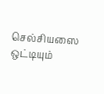செல்சியஸை ஒட்டியும்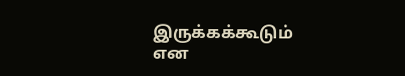இருக்கக்கூடும் என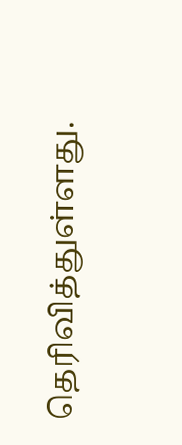தெரிவித்துள்ளது.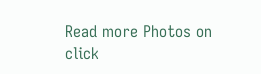Read more Photos on
click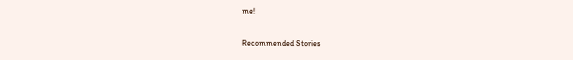me!

Recommended Stories